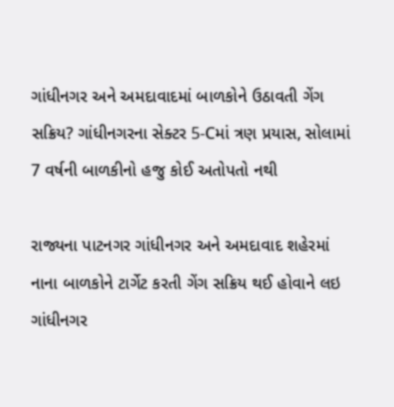ગાંધીનગર અને અમદાવાદમાં બાળકોને ઉઠાવતી ગેંગ સક્રિય? ગાંધીનગરના સેક્ટર 5-Cમાં ત્રણ પ્રયાસ, સોલામાં 7 વર્ષની બાળકીનો હજુ કોઈ અતોપતો નથી

રાજ્યના પાટનગર ગાંધીનગર અને અમદાવાદ શહેરમાં નાના બાળકોને ટાર્ગેટ કરતી ગેંગ સક્રિય થઈ હોવાને લઇ ગાંધીનગર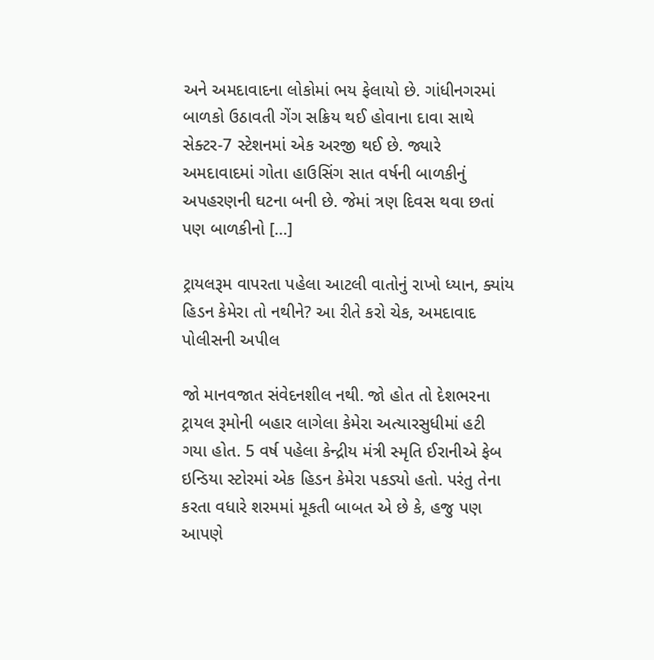અને અમદાવાદના લોકોમાં ભય ફેલાયો છે. ગાંધીનગરમાં બાળકો ઉઠાવતી ગેંગ સક્રિય થઈ હોવાના દાવા સાથે સેક્ટર-7 સ્ટેશનમાં એક અરજી થઈ છે. જ્યારે અમદાવાદમાં ગોતા હાઉસિંગ સાત વર્ષની બાળકીનું અપહરણની ઘટના બની છે. જેમાં ત્રણ દિવસ થવા છતાં પણ બાળકીનો […]

ટ્રાયલરૂમ વાપરતા પહેલા આટલી વાતોનું રાખો ધ્યાન, ક્યાંય હિડન કેમેરા તો નથીને? આ રીતે કરો ચેક, અમદાવાદ પોલીસની અપીલ

જો માનવજાત સંવેદનશીલ નથી. જો હોત તો દેશભરના ટ્રાયલ રૂમોની બહાર લાગેલા કેમેરા અત્યારસુધીમાં હટી ગયા હોત. 5 વર્ષ પહેલા કેન્દ્રીય મંત્રી સ્મૃતિ ઈરાનીએ ફેબ ઇન્ડિયા સ્ટોરમાં એક હિડન કેમેરા પકડ્યો હતો. પરંતુ તેના કરતા વધારે શરમમાં મૂકતી બાબત એ છે કે, હજુ પણ આપણે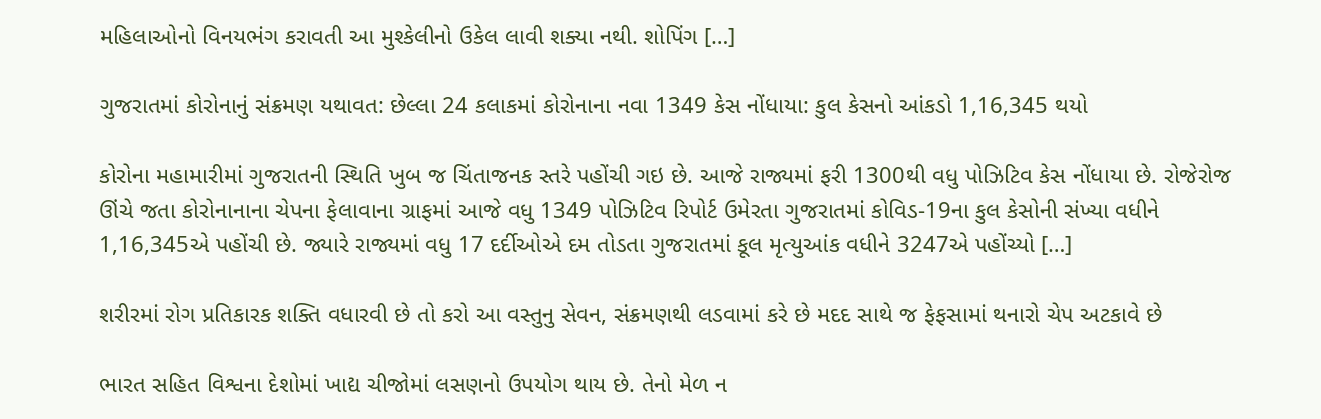મહિલાઓનો વિનયભંગ કરાવતી આ મુશ્કેલીનો ઉકેલ લાવી શક્યા નથી. શોપિંગ […]

ગુજરાતમાં કોરોનાનું સંક્રમણ યથાવત: છેલ્લા 24 કલાકમાં કોરોનાના નવા 1349 કેસ નોંધાયા: કુલ કેસનો આંકડો 1,16,345 થયો

કોરોના મહામારીમાં ગુજરાતની સ્થિતિ ખુબ જ ચિંતાજનક સ્તરે પહોંચી ગઇ છે. આજે રાજ્યમાં ફરી 1300થી વધુ પોઝિટિવ કેસ નોંધાયા છે. રોજેરોજ ઊંચે જતા કોરોનાનાના ચેપના ફેલાવાના ગ્રાફમાં આજે વધુ 1349 પોઝિટિવ રિપોર્ટ ઉમેરતા ગુજરાતમાં કોવિડ-19ના કુલ કેસોની સંખ્યા વધીને 1,16,345એ પહોંચી છે. જ્યારે રાજ્યમાં વધુ 17 દર્દીઓએ દમ તોડતા ગુજરાતમાં કૂલ મૃત્યુઆંક વધીને 3247એ પહોંચ્યો […]

શરીરમાં રોગ પ્રતિકારક શક્તિ વધારવી છે તો કરો આ વસ્તુનુ સેવન, સંક્રમણથી લડવામાં કરે છે મદદ સાથે જ ફેફસામાં થનારો ચેપ અટકાવે છે

ભારત સહિત વિશ્વના દેશોમાં ખાદ્ય ચીજોમાં લસણનો ઉપયોગ થાય છે. તેનો મેળ ન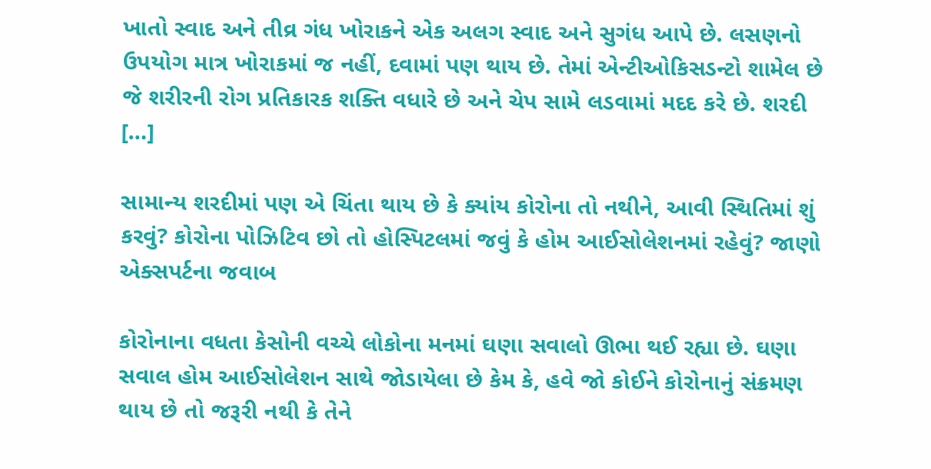ખાતો સ્વાદ અને તીવ્ર ગંધ ખોરાકને એક અલગ સ્વાદ અને સુગંધ આપે છે. લસણનો ઉપયોગ માત્ર ખોરાકમાં જ નહીં, દવામાં પણ થાય છે. તેમાં એન્ટીઓકિસડન્ટો શામેલ છે જે શરીરની રોગ પ્રતિકારક શક્તિ વધારે છે અને ચેપ સામે લડવામાં મદદ કરે છે. શરદી […]

સામાન્ય શરદીમાં પણ એ ચિંતા થાય છે કે ક્યાંય કોરોના તો નથીને, આવી સ્થિતિમાં શું કરવું? કોરોના પોઝિટિવ છો તો હોસ્પિટલમાં જવું કે હોમ આઈસોલેશનમાં રહેવું? જાણો એક્સપર્ટના જવાબ

કોરોનાના વધતા કેસોની વચ્ચે લોકોના મનમાં ઘણા સવાલો ઊભા થઈ રહ્યા છે. ઘણા સવાલ હોમ આઈસોલેશન સાથે જોડાયેલા છે કેમ કે, હવે જો કોઈને કોરોનાનું સંક્રમણ થાય છે તો જરૂરી નથી કે તેને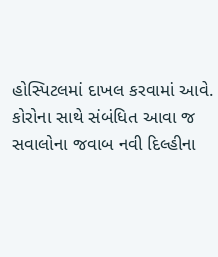હોસ્પિટલમાં દાખલ કરવામાં આવે. કોરોના સાથે સંબંધિત આવા જ સવાલોના જવાબ નવી દિલ્હીના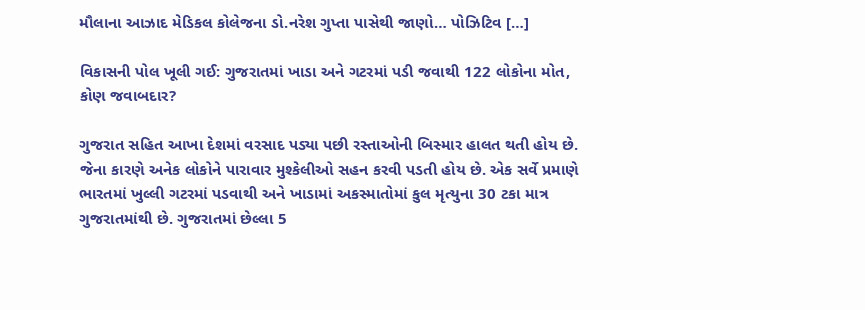મૌલાના આઝાદ મેડિકલ કોલેજના ડો.નરેશ ગુપ્તા પાસેથી જાણો… પોઝિટિવ […]

વિકાસની પોલ ખૂલી ગઈ: ગુજરાતમાં ખાડા અને ગટરમાં પડી જવાથી 122 લોકોના મોત, કોણ જવાબદાર?

ગુજરાત સહિત આખા દેશમાં વરસાદ પડ્યા પછી રસ્તાઓની બિસ્માર હાલત થતી હોય છે. જેના કારણે અનેક લોકોને પારાવાર મુશ્કેલીઓ સહન કરવી પડતી હોય છે. એક સર્વે પ્રમાણે ભારતમાં ખુલ્લી ગટરમાં પડવાથી અને ખાડામાં અકસ્માતોમાં કુલ મૃત્યુના 30 ટકા માત્ર ગુજરાતમાંથી છે. ગુજરાતમાં છેલ્લા 5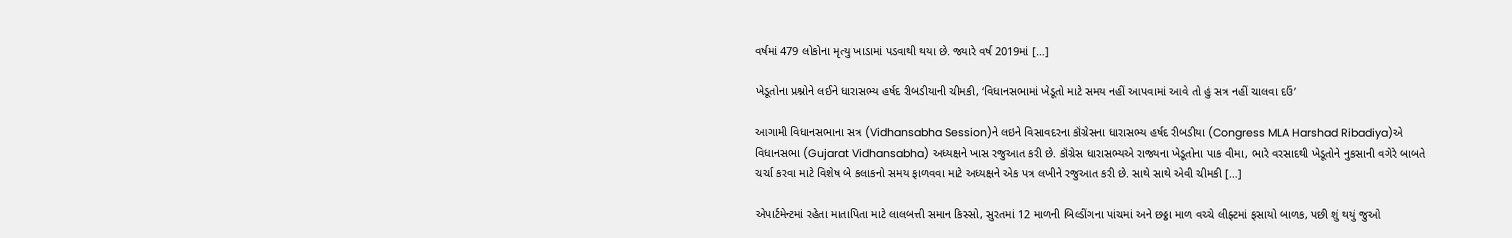વર્ષમાં 479 લોકોના મૃત્યુ ખાડામાં પડવાથી થયા છે. જ્યારે વર્ષ 2019માં […]

ખેડૂતોના પ્રશ્નોને લઈને ધારાસભ્ય હર્ષદ રીબડીયાની ચીમકી, ‘વિધાનસભામાં ખેડૂતો માટે સમય નહીં આપવામાં આવે તો હું સત્ર નહીં ચાલવા દઉં’

આગામી વિધાનસભાના સત્ર (Vidhansabha Session)ને લઇને વિસાવદરના કૉંગ્રેસના ધારાસભ્ય હર્ષદ રીબડીયા (Congress MLA Harshad Ribadiya)એ વિધાનસભા (Gujarat Vidhansabha) અધ્યક્ષને ખાસ રજુઆત કરી છે. કૉંગ્રેસ ધારાસભ્યએ રાજ્યના ખેડૂતોના પાક વીમા, ભારે વરસાદથી ખેડૂતોને નુકસાની વગેરે બાબતે ચર્ચા કરવા માટે વિશેષ બે કલાકનો સમય ફાળવવા માટે અધ્યક્ષને એક પત્ર લખીને રજુઆત કરી છે. સાથે સાથે એવી ચીમકી […]

એપાર્ટમેન્ટમાં રહેતા માતાપિતા માટે લાલબત્તી સમાન કિસ્સો, સુરતમાં 12 માળની બિલ્ડીંગના પાંચમાં અને છઠ્ઠા માળ વચ્ચે લીફ્ટમાં ફસાયો બાળક, પછી શું થયું જુઓ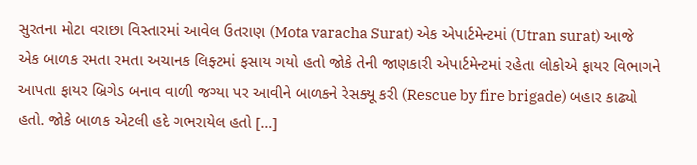સુરતના મોટા વરાછા વિસ્તારમાં આવેલ ઉતરાણ (Mota varacha Surat) એક એપાર્ટમેન્ટમાં (Utran surat) આજે એક બાળક રમતા રમતા અચાનક લિફ્ટમાં ફસાય ગયો હતો જોકે તેની જાણકારી એપાર્ટમેન્ટમાં રહેતા લોકોએ ફાયર વિભાગને આપતા ફાયર બ્રિગેડ બનાવ વાળી જગ્યા પર આવીને બાળકને રેસક્યૂ કરી (Rescue by fire brigade) બહાર કાઢ્યો હતો. જોકે બાળક એટલી હદે ગભરાયેલ હતો […]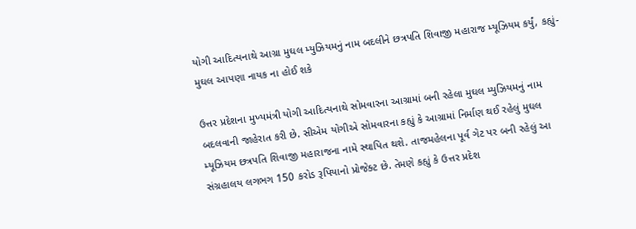યોગી આદિત્યનાથે આગ્રા મુઘલ મ્યુઝિયમનું નામ બદલીને છત્રપતિ શિવાજી મહારાજ મ્યૂઝિયમ કર્યું, કહ્યું- મુઘલ આપણા નાયક ના હોઈ શકે

ઉત્તર પ્રદેશના મુખ્યમંત્રી યોગી આદિત્યનાથે સોમવારના આગ્રામાં બની રહેલા મુઘલ મ્યુઝિયમનું નામ બદલવાની જાહેરાત કરી છે. સીએમ યોગીએ સોમવારના કહ્યું કે આગ્રામાં નિર્માણ થઈ રહેલું મુઘલ મ્યૂઝિયમ છત્રપતિ શિવાજી મહારાજના નામે સ્થાપિત થશે. તાજમહેલના પૂર્વ ગેટ પર બની રહેલું આ સંગ્રહાલય લગભગ 150 કરોડ રૂપિયાનો પ્રોજેક્ટ છે. તેમણે કહ્યું કે ઉત્તર પ્રદેશ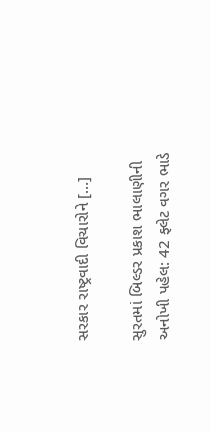સરકાર રાષ્ટ્રવાદી વિચારોને […]

સુરતમાં બિલ્ડર પ્રકાશ ભાલાણીની અનોખી પહેલ: 42 ફ્લેટ વગર ભાડે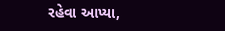રહેવા આપ્યા,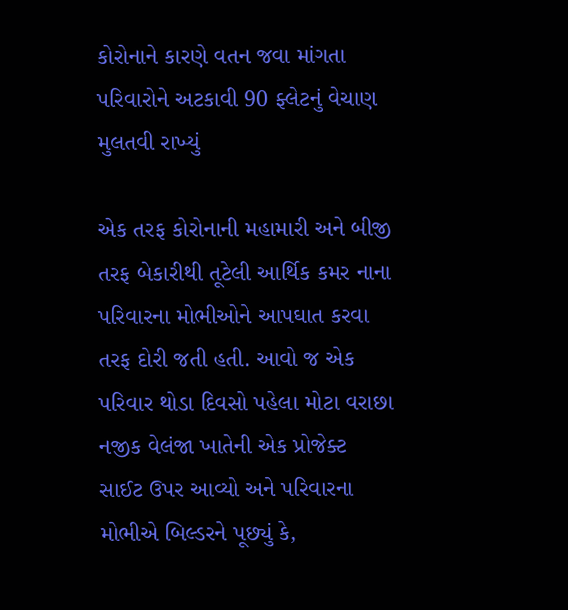કોરોનાને કારણે વતન જવા માંગતા પરિવારોને અટકાવી 90 ફ્લેટનું વેચાણ મુલતવી રાખ્યું

એક તરફ કોરોનાની મહામારી અને બીજી તરફ બેકારીથી તૂટેલી આર્થિક કમર નાના પરિવારના મોભીઓને આપઘાત કરવા તરફ દોરી જતી હતી. આવો જ એક પરિવાર થોડા દિવસો પહેલા મોટા વરાછા નજીક વેલંજા ખાતેની એક પ્રોજેક્ટ સાઈટ ઉપર આવ્યો અને પરિવારના મોભીએ બિલ્ડરને પૂછ્યું કે,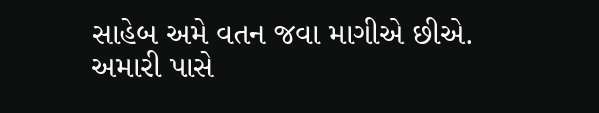સાહેબ અમે વતન જવા માગીએ છીએ. અમારી પાસે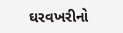ઘરવખરીનો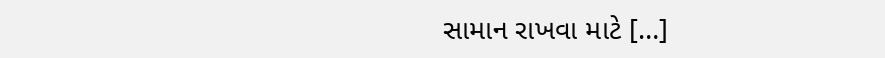સામાન રાખવા માટે […]